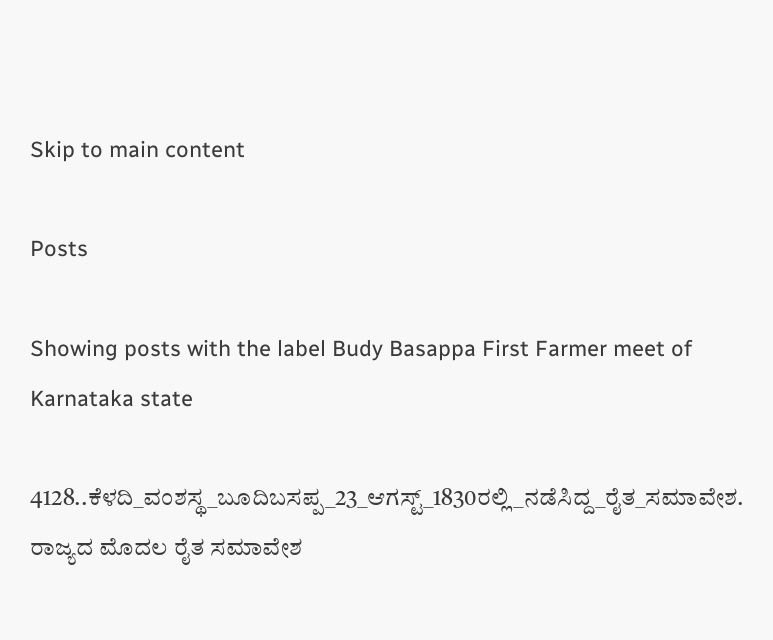Skip to main content

Posts

Showing posts with the label Budy Basappa First Farmer meet of Karnataka state

4128..ಕೆಳದಿ_ವಂಶಸ್ಥ_ಬೂದಿಬಸಪ್ಪ_23_ಆಗಸ್ಟ್_1830ರಲ್ಲಿ_ನಡೆಸಿದ್ದ_ರೈತ_ಸಮಾವೇಶ. ರಾಜ್ಯದ ಮೊದಲ ರೈತ ಸಮಾವೇಶ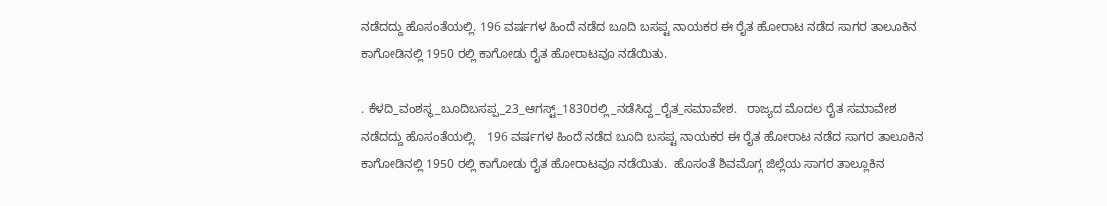ನಡೆದದ್ದು ಹೊಸಂತೆಯಲ್ಲಿ. 196 ವರ್ಷಗಳ ಹಿಂದೆ ನಡೆದ ಬೂದಿ ಬಸಪ್ಟ ನಾಯಕರ ಈ ರೈತ ಹೋರಾಟ ನಡೆದ ಸಾಗರ ತಾಲೂಕಿನ ಕಾಗೋಡಿನಲ್ಲಿ 1950 ರಲ್ಲಿ ಕಾಗೋಡು ರೈತ ಹೋರಾಟವೂ ನಡೆಯಿತು.

. ಕೆಳದಿ_ವಂಶಸ್ಥ_ಬೂದಿಬಸಪ್ಪ_23_ಆಗಸ್ಟ್_1830ರಲ್ಲಿ_ನಡೆಸಿದ್ದ_ರೈತ_ಸಮಾವೇಶ.   ರಾಜ್ಯದ ಮೊದಲ ರೈತ ಸಮಾವೇಶ ನಡೆದದ್ದು ಹೊಸಂತೆಯಲ್ಲಿ.   196 ವರ್ಷಗಳ ಹಿಂದೆ ನಡೆದ ಬೂದಿ ಬಸಪ್ಟ ನಾಯಕರ ಈ ರೈತ ಹೋರಾಟ ನಡೆದ ಸಾಗರ ತಾಲೂಕಿನ ಕಾಗೋಡಿನಲ್ಲಿ 1950 ರಲ್ಲಿ ಕಾಗೋಡು ರೈತ ಹೋರಾಟವೂ ನಡೆಯಿತು.  ಹೊಸಂತೆ ಶಿವಮೊಗ್ಗ ಜಿಲ್ಲೆಯ ಸಾಗರ ತಾಲ್ಲೂಕಿನ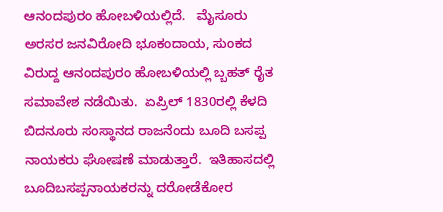ಆನಂದಪುರಂ ಹೋಬಳಿಯಲ್ಲಿದೆ.   ಮೈಸೂರು ಅರಸರ ಜನವಿರೋದಿ ಭೂಕಂದಾಯ, ಸುಂಕದ ವಿರುದ್ದ ಆನಂದಪುರಂ ಹೋಬಳಿಯಲ್ಲಿ ಬ್ಬಹತ್ ರೈತ ಸಮಾವೇಶ ನಡೆಯಿತು.  ಏಪ್ರಿಲ್ 1830ರಲ್ಲಿ ಕೆಳದಿ ಬಿದನೂರು ಸಂಸ್ಥಾನದ ರಾಜನೆಂದು ಬೂದಿ ಬಸಪ್ಪ ನಾಯಕರು ಘೋಷಣೆ ಮಾಡುತ್ತಾರೆ.  ಇತಿಹಾಸದಲ್ಲಿ ಬೂದಿಬಸಪ್ಪನಾಯಕರನ್ನು ದರೋಡೆಕೋರ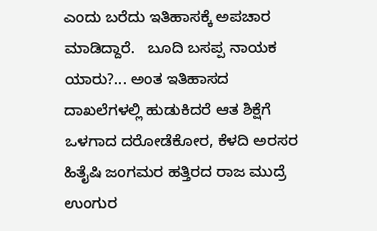ಎಂದು ಬರೆದು ಇತಿಹಾಸಕ್ಕೆ ಅಪಚಾರ ಮಾಡಿದ್ದಾರೆ.   ಬೂದಿ ಬಸಪ್ಪ ನಾಯಕ ಯಾರು?... ಅಂತ ಇತಿಹಾಸದ ದಾಖಲೆಗಳಲ್ಲಿ ಹುಡುಕಿದರೆ ಆತ ಶಿಕ್ಷೆಗೆ ಒಳಗಾದ ದರೋಡೆಕೋರ, ಕೆಳದಿ ಅರಸರ ಹಿತೈಷಿ ಜಂಗಮರ ಹತ್ತಿರದ ರಾಜ ಮುದ್ರೆ ಉಂಗುರ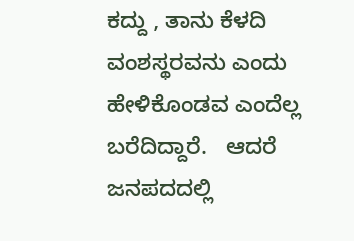ಕದ್ದು , ತಾನು ಕೆಳದಿ ವಂಶಸ್ಥರವನು ಎಂದು ಹೇಳಿಕೊಂಡವ ಎಂದೆಲ್ಲ ಬರೆದಿದ್ದಾರೆ.   ಆದರೆ ಜನಪದದಲ್ಲಿ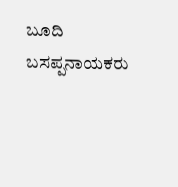ಬೂದಿ ಬಸಪ್ಪನಾಯಕರು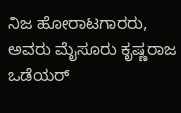ನಿಜ ಹೋರಾಟಗಾರರು, ಅವರು ಮೈಸೂರು ಕೃಷ್ಣರಾಜ ಒಡೆಯರ್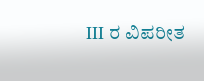III ರ ವಿಪರೀತ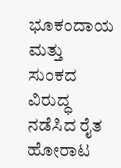ಭೂಕಂದಾಯ ಮತ್ತು ಸುಂಕದ ವಿರುದ್ಧ ನಡೆಸಿದ ರೈತ ಹೋರಾಟ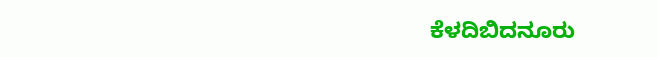ಕೆಳದಿಬಿದನೂರು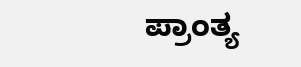ಪ್ರಾಂತ್ಯ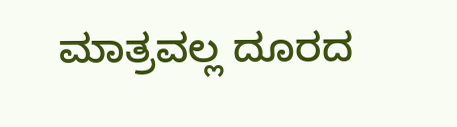ಮಾತ್ರವಲ್ಲ ದೂರದ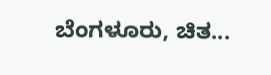ಬೆಂಗಳೂರು, ಚಿತ...